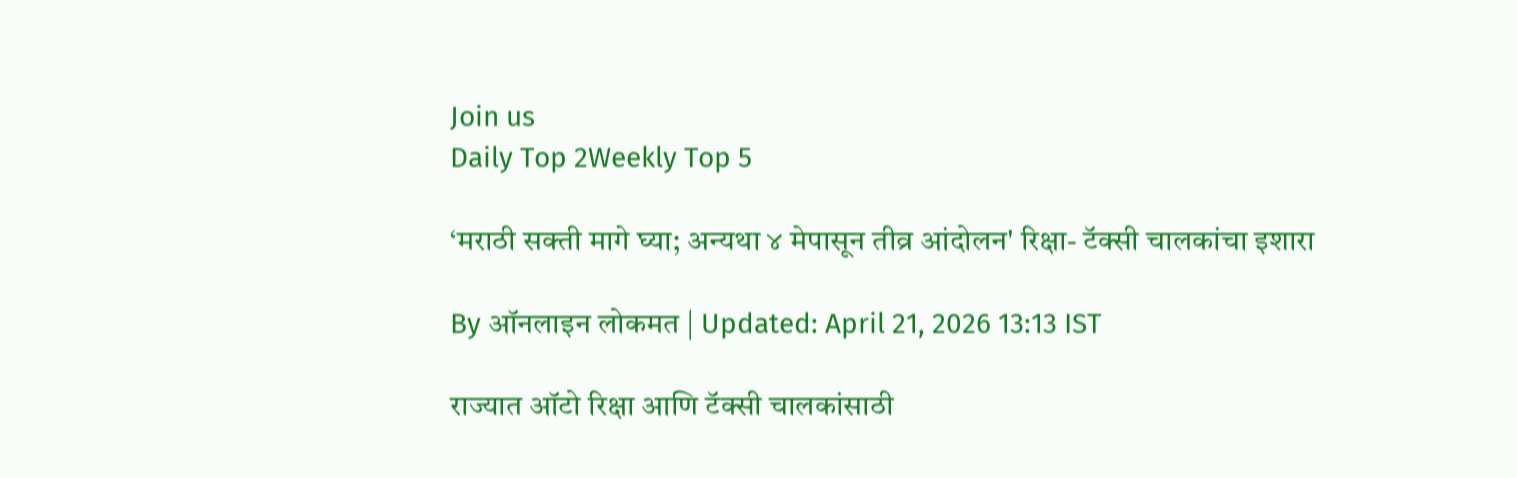Join us
Daily Top 2Weekly Top 5

‘मराठी सक्ती मागे घ्या; अन्यथा ४ मेपासून तीव्र आंदोलन' रिक्षा- टॅक्सी चालकांचा इशारा

By ऑनलाइन लोकमत | Updated: April 21, 2026 13:13 IST

राज्यात ऑटो रिक्षा आणि टॅक्सी चालकांसाठी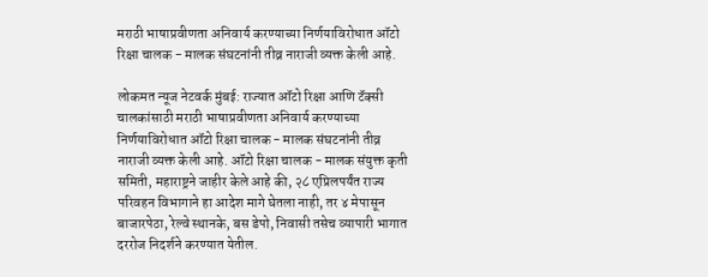मराठी भाषाप्रवीणता अनिवार्य करण्याच्या निर्णयाविरोधात ऑटो रिक्षा चालक - मालक संघटनांनी तीव्र नाराजी व्यक्त केली आहे.

लोकमत न्यूज नेटवर्क मुंबई: राज्यात ऑटो रिक्षा आणि टॅक्सी चालकांसाठी मराठी भाषाप्रवीणता अनिवार्य करण्याच्या निर्णयाविरोधात ऑटो रिक्षा चालक - मालक संघटनांनी तीव्र नाराजी व्यक्त केली आहे. ऑटो रिक्षा चालक - मालक संयुक्त कृती समिती, महाराष्ट्रने जाहीर केले आहे की, २८ एप्रिलपर्यंत राज्य परिवहन विभागाने हा आदेश मागे घेतला नाही, तर ४ मेपासून बाजारपेठा, रेल्वे स्थानके, बस डेपो, निवासी तसेच व्यापारी भागात दररोज निदर्शने करण्यात येतील.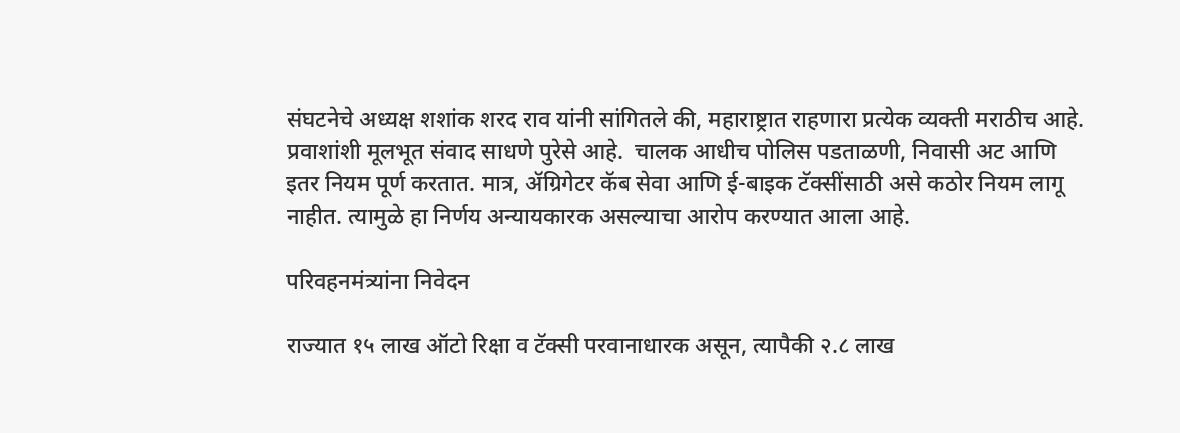संघटनेचे अध्यक्ष शशांक शरद राव यांनी सांगितले की, महाराष्ट्रात राहणारा प्रत्येक व्यक्ती मराठीच आहे. प्रवाशांशी मूलभूत संवाद साधणे पुरेसे आहे.  चालक आधीच पोलिस पडताळणी, निवासी अट आणि इतर नियम पूर्ण करतात. मात्र, ॲग्रिगेटर कॅब सेवा आणि ई-बाइक टॅक्सींसाठी असे कठोर नियम लागू नाहीत. त्यामुळे हा निर्णय अन्यायकारक असल्याचा आरोप करण्यात आला आहे.

परिवहनमंत्र्यांना निवेदन

राज्यात १५ लाख ऑटो रिक्षा व टॅक्सी परवानाधारक असून, त्यापैकी २.८ लाख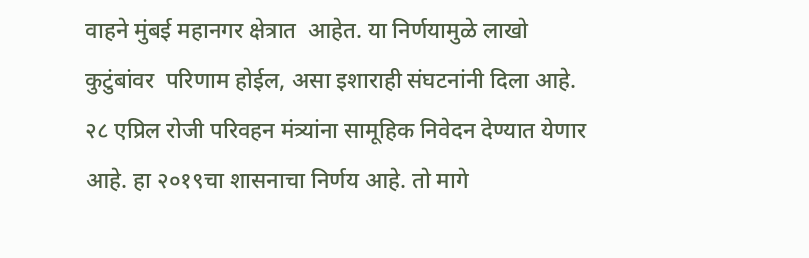वाहने मुंबई महानगर क्षेत्रात  आहेत. या निर्णयामुळे लाखो कुटुंबांवर  परिणाम होईल, असा इशाराही संघटनांनी दिला आहे.  २८ एप्रिल रोजी परिवहन मंत्र्यांना सामूहिक निवेदन देण्यात येणार आहे. हा २०१९चा शासनाचा निर्णय आहे. तो मागे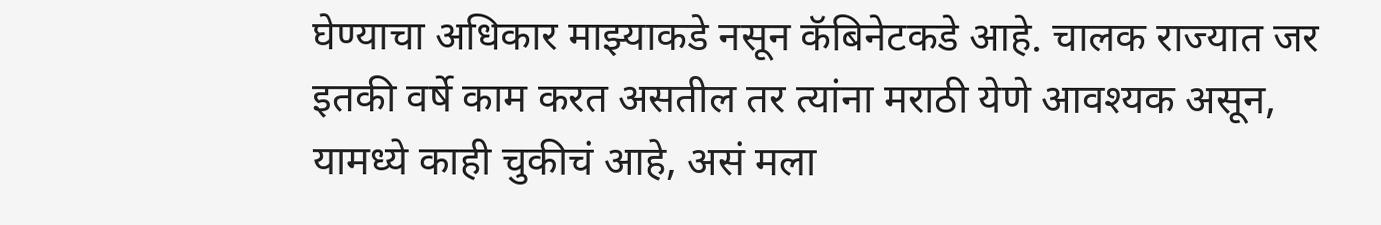घेण्याचा अधिकार माझ्याकडे नसून कॅबिनेटकडे आहे. चालक राज्यात जर इतकी वर्षे काम करत असतील तर त्यांना मराठी येणे आवश्यक असून, यामध्ये काही चुकीचं आहे, असं मला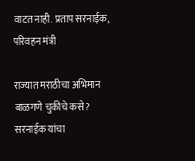वाटत नाही. प्रताप सरनाईक, परिवहन मंत्री

राज्यात मराठीचा अभिमान बाळगणे चुकीचे कसे? सरनाईक यांचा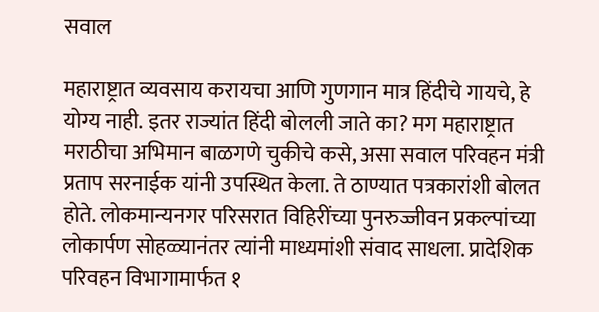सवाल

महाराष्ट्रात व्यवसाय करायचा आणि गुणगान मात्र हिंदीचे गायचे, हे योग्य नाही. इतर राज्यांत हिंदी बोलली जाते का? मग महाराष्ट्रात मराठीचा अभिमान बाळगणे चुकीचे कसे, असा सवाल परिवहन मंत्री प्रताप सरनाईक यांनी उपस्थित केला. ते ठाण्यात पत्रकारांशी बोलत होते. लोकमान्यनगर परिसरात विहिरींच्या पुनरुज्जीवन प्रकल्पांच्या लोकार्पण सोहळ्यानंतर त्यांनी माध्यमांशी संवाद साधला. प्रादेशिक परिवहन विभागामार्फत १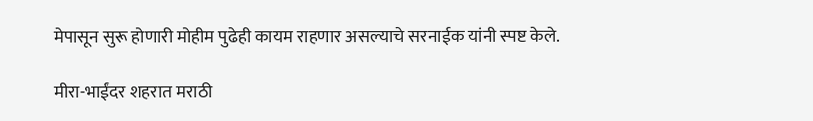मेपासून सुरू होणारी मोहीम पुढेही कायम राहणार असल्याचे सरनाईक यांनी स्पष्ट केले.

मीरा-भाईंदर शहरात मराठी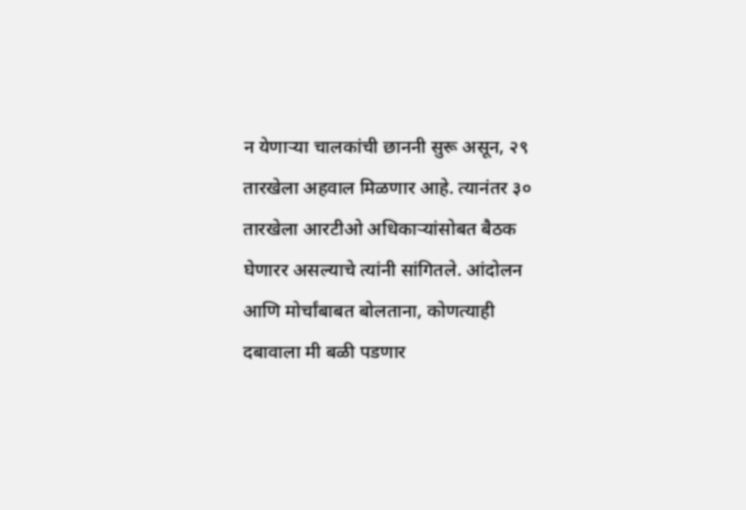न येणाऱ्या चालकांची छाननी सुरू असून, २९ तारखेला अहवाल मिळणार आहे. त्यानंतर ३० तारखेला आरटीओ अधिकाऱ्यांसोबत बैठक घेणारर असल्याचे त्यांनी सांगितले. आंदोलन आणि मोर्चांबाबत बोलताना, कोणत्याही दबावाला मी बळी पडणार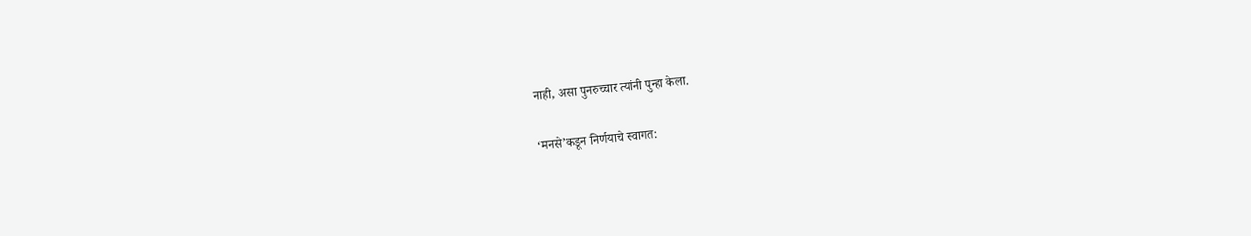नाही, असा पुनरुच्चार त्यांनी पुन्हा केला.

‘मनसे’कडून निर्णयाचे स्वागत: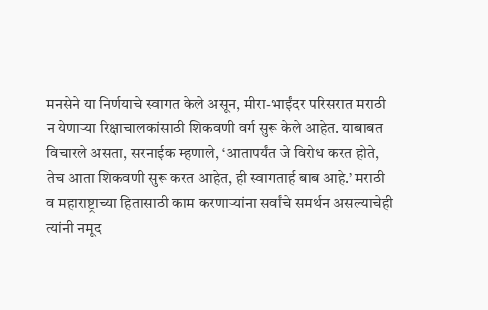मनसेने या निर्णयाचे स्वागत केले असून, मीरा-भाईंदर परिसरात मराठी न येणाऱ्या रिक्षाचालकांसाठी शिकवणी वर्ग सुरू केले आहेत. याबाबत विचारले असता, सरनाईक म्हणाले, ‘आतापर्यंत जे विरोध करत होते, तेच आता शिकवणी सुरू करत आहेत, ही स्वागतार्ह बाब आहे.’ मराठी व महाराष्ट्राच्या हितासाठी काम करणाऱ्यांना सर्वांचे समर्थन असल्याचेही त्यांनी नमूद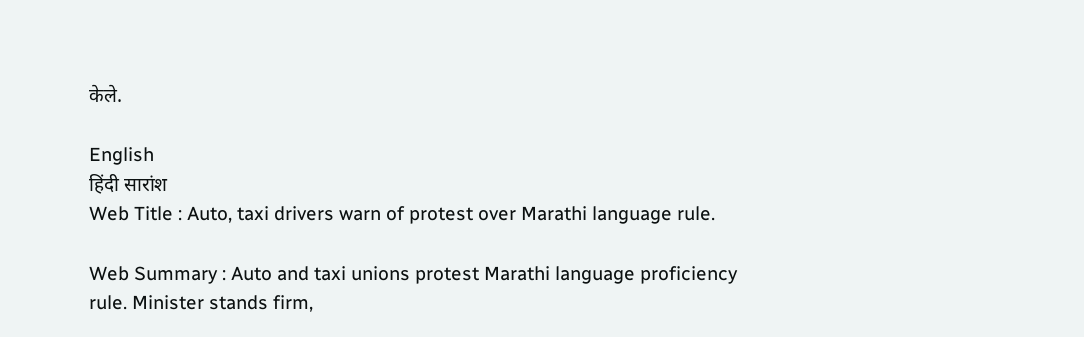केले.

English
हिंदी सारांश
Web Title : Auto, taxi drivers warn of protest over Marathi language rule.

Web Summary : Auto and taxi unions protest Marathi language proficiency rule. Minister stands firm,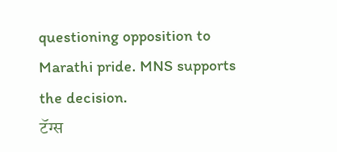questioning opposition to Marathi pride. MNS supports the decision.
टॅग्स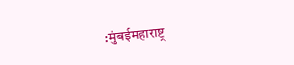:मुंबईमहाराष्ट्र